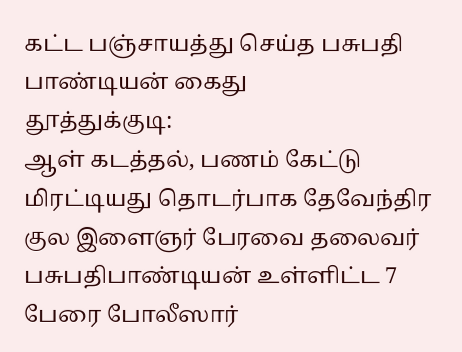கட்ட பஞ்சாயத்து செய்த பசுபதி பாண்டியன் கைது
தூத்துக்குடி:
ஆள் கடத்தல், பணம் கேட்டு மிரட்டியது தொடர்பாக தேவேந்திர குல இளைஞர் பேரவை தலைவர் பசுபதிபாண்டியன் உள்ளிட்ட 7 பேரை போலீஸார்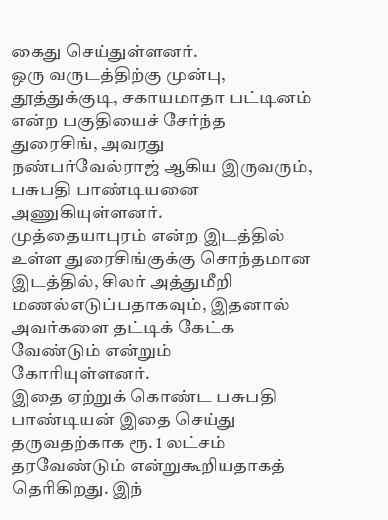கைது செய்துள்ளனர்.
ஒரு வருடத்திற்கு முன்பு, தூத்துக்குடி, சகாயமாதா பட்டினம் என்ற பகுதியைச் சேர்ந்த துரைசிங், அவரது நண்பர்வேல்ராஜ் ஆகிய இருவரும், பசுபதி பாண்டியனை அணுகியுள்ளனர்.
முத்தையாபுரம் என்ற இடத்தில் உள்ள துரைசிங்குக்கு சொந்தமான இடத்தில், சிலர் அத்துமீறி மணல்எடுப்பதாகவும், இதனால் அவர்களை தட்டிக் கேட்க வேண்டும் என்றும் கோரியுள்ளனர்.
இதை ஏற்றுக் கொண்ட பசுபதி பாண்டியன் இதை செய்து தருவதற்காக ரூ. 1 லட்சம் தரவேண்டும் என்றுகூறியதாகத் தெரிகிறது. இந்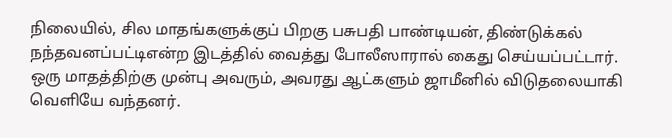நிலையில், சில மாதங்களுக்குப் பிறகு பசுபதி பாண்டியன், திண்டுக்கல் நந்தவனப்பட்டிஎன்ற இடத்தில் வைத்து போலீஸாரால் கைது செய்யப்பட்டார்.
ஒரு மாதத்திற்கு முன்பு அவரும், அவரது ஆட்களும் ஜாமீனில் விடுதலையாகி வெளியே வந்தனர்.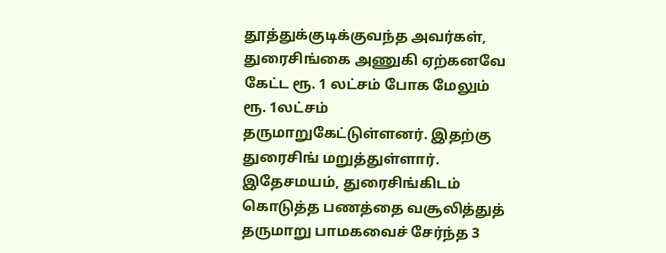தூத்துக்குடிக்குவந்த அவர்கள், துரைசிங்கை அணுகி ஏற்கனவே கேட்ட ரூ. 1 லட்சம் போக மேலும் ரூ. 1லட்சம் தருமாறுகேட்டுள்ளனர். இதற்கு துரைசிங் மறுத்துள்ளார்.
இதேசமயம், துரைசிங்கிடம் கொடுத்த பணத்தை வசூலித்துத் தருமாறு பாமகவைச் சேர்ந்த 3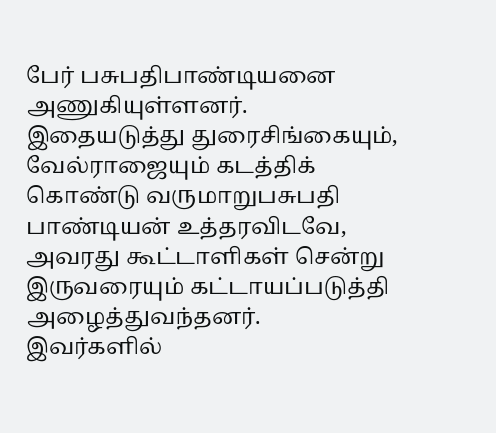பேர் பசுபதிபாண்டியனை அணுகியுள்ளனர். இதையடுத்து துரைசிங்கையும், வேல்ராஜையும் கடத்திக் கொண்டு வருமாறுபசுபதி பாண்டியன் உத்தரவிடவே, அவரது கூட்டாளிகள் சென்று இருவரையும் கட்டாயப்படுத்தி அழைத்துவந்தனர்.
இவர்களில்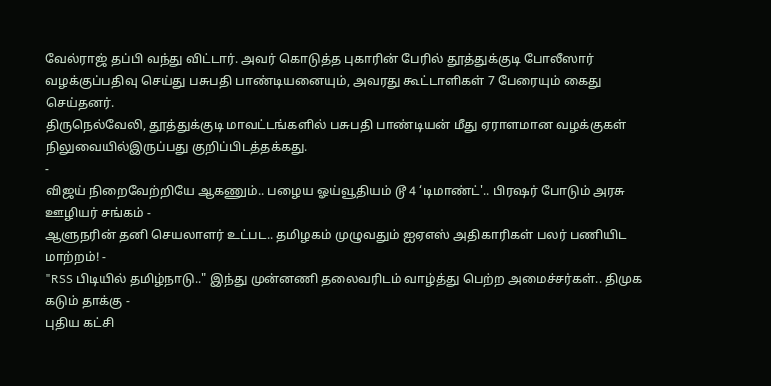வேல்ராஜ் தப்பி வந்து விட்டார். அவர் கொடுத்த புகாரின் பேரில் தூத்துக்குடி போலீஸார் வழக்குப்பதிவு செய்து பசுபதி பாண்டியனையும், அவரது கூட்டாளிகள் 7 பேரையும் கைது செய்தனர்.
திருநெல்வேலி, தூத்துக்குடி மாவட்டங்களில் பசுபதி பாண்டியன் மீது ஏராளமான வழக்குகள் நிலுவையில்இருப்பது குறிப்பிடத்தக்கது.
-
விஜய் நிறைவேற்றியே ஆகணும்.. பழைய ஓய்வூதியம் டூ 4 ‘டிமாண்ட்'.. பிரஷர் போடும் அரசு ஊழியர் சங்கம் -
ஆளுநரின் தனி செயலாளர் உட்பட.. தமிழகம் முழுவதும் ஐஏஎஸ் அதிகாரிகள் பலர் பணியிட மாற்றம்! -
"RSS பிடியில் தமிழ்நாடு.." இந்து முன்னணி தலைவரிடம் வாழ்த்து பெற்ற அமைச்சர்கள்.. திமுக கடும் தாக்கு -
புதிய கட்சி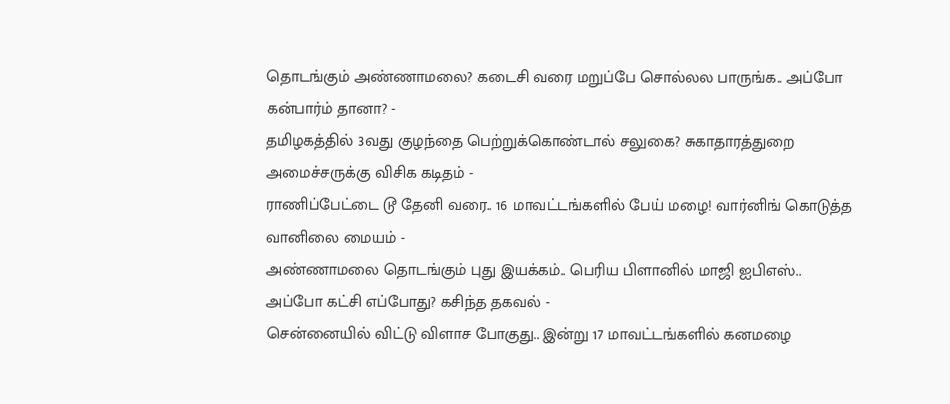தொடங்கும் அண்ணாமலை? கடைசி வரை மறுப்பே சொல்லல பாருங்க.. அப்போ கன்பார்ம் தானா? -
தமிழகத்தில் 3வது குழந்தை பெற்றுக்கொண்டால் சலுகை? சுகாதாரத்துறை அமைச்சருக்கு விசிக கடிதம் -
ராணிப்பேட்டை டூ தேனி வரை.. 16 மாவட்டங்களில் பேய் மழை! வார்னிங் கொடுத்த வானிலை மையம் -
அண்ணாமலை தொடங்கும் புது இயக்கம்.. பெரிய பிளானில் மாஜி ஐபிஎஸ்.. அப்போ கட்சி எப்போது? கசிந்த தகவல் -
சென்னையில் விட்டு விளாச போகுது.. இன்று 17 மாவட்டங்களில் கனமழை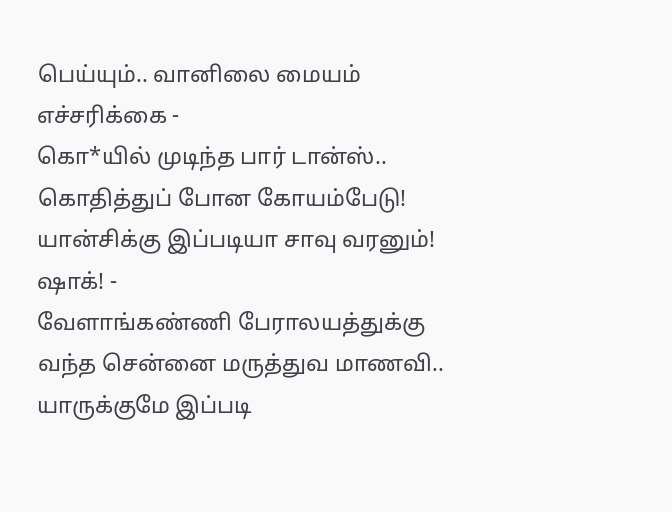பெய்யும்.. வானிலை மையம் எச்சரிக்கை -
கொ*யில் முடிந்த பார் டான்ஸ்.. கொதித்துப் போன கோயம்பேடு! யான்சிக்கு இப்படியா சாவு வரனும்! ஷாக்! -
வேளாங்கண்ணி பேராலயத்துக்கு வந்த சென்னை மருத்துவ மாணவி.. யாருக்குமே இப்படி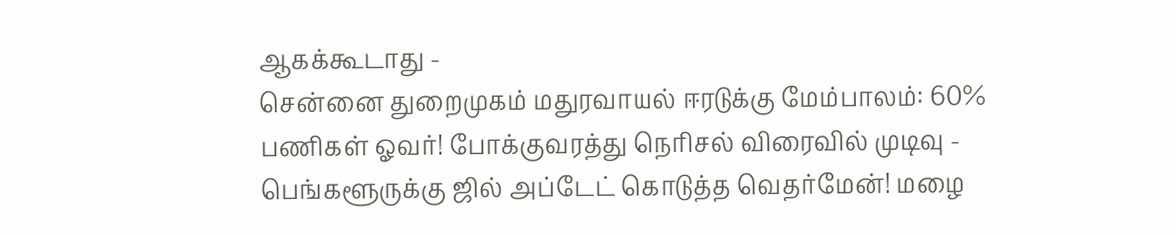ஆகக்கூடாது -
சென்னை துறைமுகம் மதுரவாயல் ஈரடுக்கு மேம்பாலம்: 60% பணிகள் ஓவர்! போக்குவரத்து நெரிசல் விரைவில் முடிவு -
பெங்களூருக்கு ஜில் அப்டேட் கொடுத்த வெதர்மேன்! மழை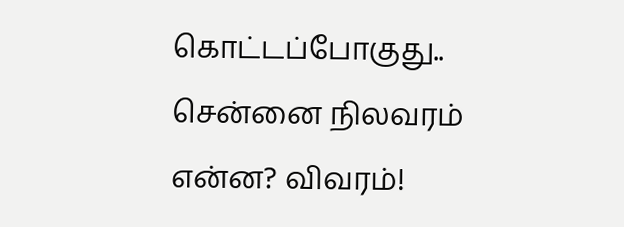கொட்டப்போகுது.. சென்னை நிலவரம் என்ன? விவரம்!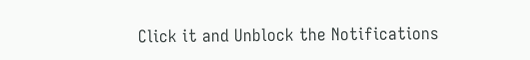Click it and Unblock the Notifications